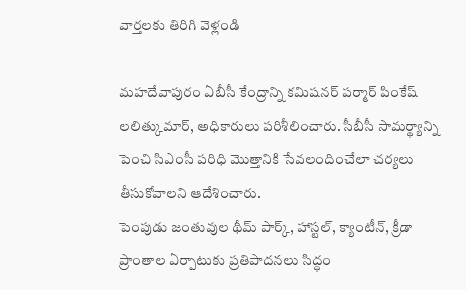వార్తలకు తిరిగి వెళ్లండి

మహదేవాపురం ఏబీసీ కేంద్రాన్ని కమిషనర్ పర్మార్ పింకేష్ లలిత్కుమార్, అధికారులు పరిశీలించారు. సీబీసీ సామర్థ్యాన్ని పెంచి సిఎంసీ పరిధి మొత్తానికి సేవలందించేలా చర్యలు తీసుకోవాలని ఆదేశించారు.
పెంపుడు జంతువుల థీమ్ పార్క్, హాస్టల్, క్యాంటీన్, క్రీడా ప్రాంతాల ఏర్పాటుకు ప్రతిపాదనలు సిద్ధం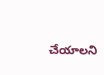చేయాలని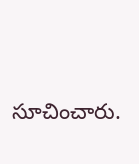సూచించారు.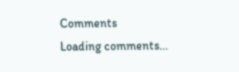Comments
Loading comments...